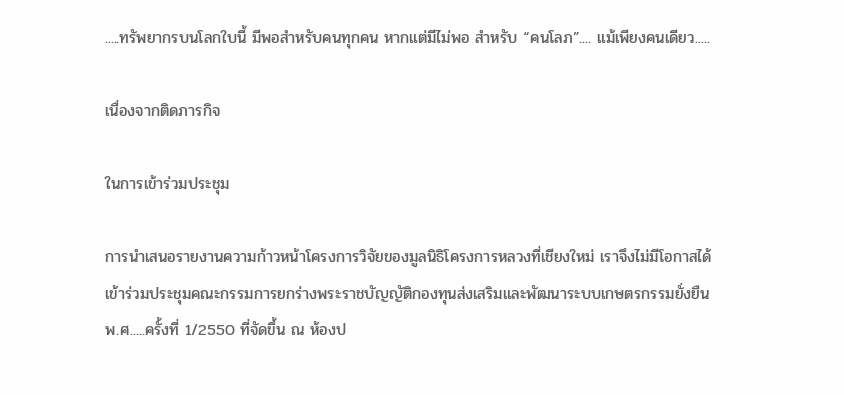.....ทรัพยากรบนโลกใบนี้ มีพอสำหรับคนทุกคน หากแต่มีไม่พอ สำหรับ “คนโลภ”.... แม้เพียงคนเดียว.....

เนื่องจากติดภารกิจ

ในการเข้าร่วมประชุม

การนำเสนอรายงานความก้าวหน้าโครงการวิจัยของมูลนิธิโครงการหลวงที่เชียงใหม่ เราจึงไม่มีโอกาสได้เข้าร่วมประชุมคณะกรรมการยกร่างพระราชบัญญัติกองทุนส่งเสริมและพัฒนาระบบเกษตรกรรมยั่งยืน พ.ศ.....ครั้งที่ 1/2550 ที่จัดขึ้น ณ ห้องป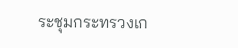ระชุมกระทรวงเก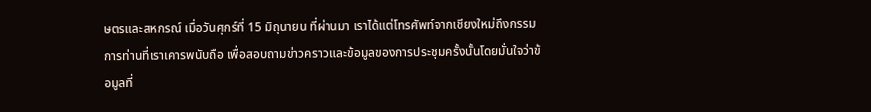ษตรและสหกรณ์ เมื่อวันศุกร์ที่ 15 มิถุนายน ที่ผ่านมา เราได้แต่โทรศัพท์จากเชียงใหม่ถึงกรรมการท่านที่เราเคารพนับถือ เพื่อสอบถามข่าวคราวและข้อมูลของการประชุมครั้งนั้นโดยมั่นใจว่าข้อมูลที่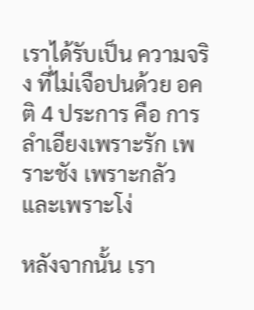เราได้รับเป็น ความจริง ที่ไม่เจือปนด้วย อคติ 4 ประการ คือ การลำเอียงเพราะรัก เพราะชัง เพราะกลัว และเพราะโง่

หลังจากนั้น เรา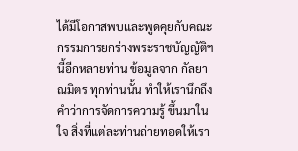ได้มีโอกาสพบและพูดคุยกับคณะกรรมการยกร่างพระราชบัญญัติฯ นี้อีกหลายท่าน ข้อมูลจาก กัลยาณมิตร ทุกท่านนั้น ทำให้เรานึกถึงคำว่าการจัดการความรู้ ขึ้นมาในใจ สิ่งที่แต่ละท่านถ่ายทอดให้เรา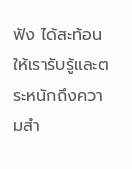ฟัง ได้สะท้อนให้เรารับรู้และตระหนักถึงความสำ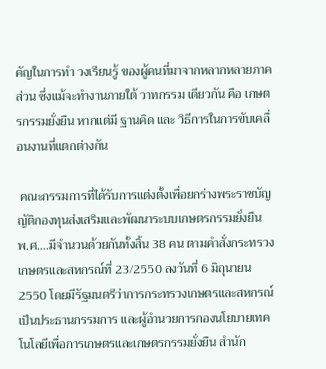คัญในการทำ วงเรียนรู้ ของผู้คนที่มาจากหลากหลายภาคส่วน ซึ่งแม้จะทำงานภายใต้ วาทกรรม เดียวกัน คือ เกษตรกรรมยั่งยืน หากแต่มี ฐานคิด และ วิธีการในการขับเคลื่อนงานที่แตกต่างกัน

 คณะกรรมการที่ได้รับการแต่งตั้งเพื่อยกร่างพระราชบัญญัติกองทุนส่งเสริมและพัฒนาระบบเกษตรกรรมยั่งยืน พ.ศ....มีจำนวนด้วยกันทั้งสิ้น 38 คน ตามคำสั่งกระทรวงเกษตรและสหกรณ์ที่ 23/2550 ลงวันที่ 6 มิถุนายน 2550 โดยมีรัฐมนตรีว่าการกระทรวงเกษตรและสหกรณ์เป็นประธานกรรมการ และผู้อำนวยการกองนโยบายเทคโนโลยีเพื่อการเกษตรและเกษตรกรรมยั่งยืน สำนัก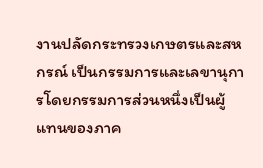งานปลัดกระทรวงเกษตรและสหกรณ์ เป็นกรรมการและเลขานุการโดยกรรมการส่วนหนึ่งเป็นผู้แทนของภาค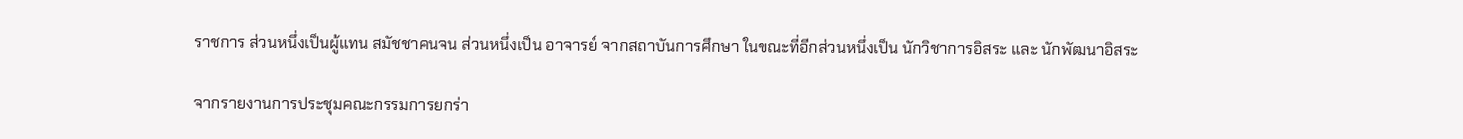ราชการ ส่วนหนึ่งเป็นผู้แทน สมัชชาคนจน ส่วนหนึ่งเป็น อาจารย์ จากสถาบันการศึกษา ในขณะที่อีกส่วนหนึ่งเป็น นักวิชาการอิสระ และ นักพัฒนาอิสระ

จากรายงานการประชุมคณะกรรมการยกร่า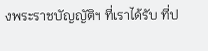งพระราชบัญญัติฯ ที่เราได้รับ ที่ป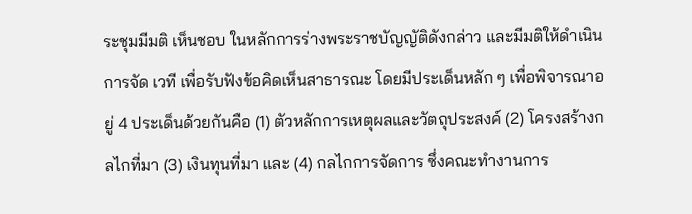ระชุมมีมติ เห็นชอบ ในหลักการร่างพระราชบัญญัติดังกล่าว และมีมติให้ดำเนินการจัด เวที เพื่อรับฟังข้อคิดเห็นสาธารณะ โดยมีประเด็นหลัก ๆ เพื่อพิจารณาอยู่ 4 ประเด็นด้วยกันคือ (1) ตัวหลักการเหตุผลและวัตถุประสงค์ (2) โครงสร้างกลไกที่มา (3) เงินทุนที่มา และ (4) กลไกการจัดการ ซึ่งคณะทำงานการ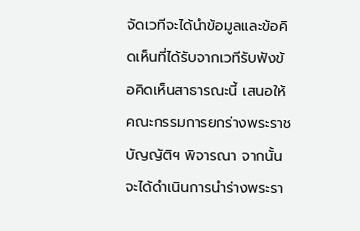จัดเวทีจะได้นำข้อมูลและข้อคิดเห็นที่ได้รับจากเวทีรับฟังข้อคิดเห็นสาธารณะนี้ เสนอให้คณะกรรมการยกร่างพระราชบัญญัติฯ พิจารณา จากนั้นจะได้ดำเนินการนำร่างพระรา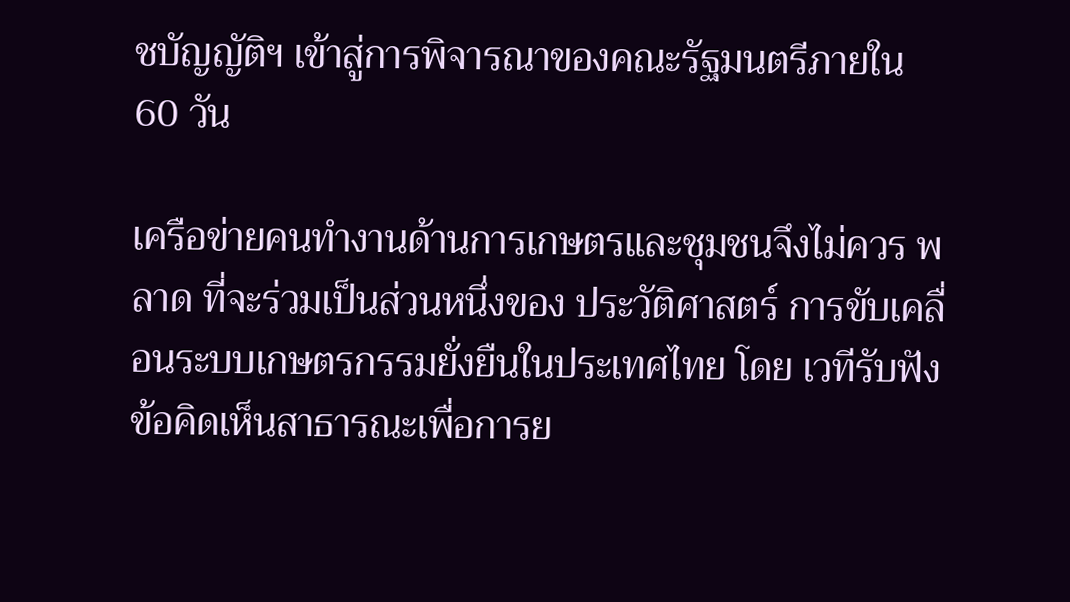ชบัญญัติฯ เข้าสู่การพิจารณาของคณะรัฐมนตรีภายใน 60 วัน

เครือข่ายคนทำงานด้านการเกษตรและชุมชนจึงไม่ควร พลาด ที่จะร่วมเป็นส่วนหนึ่งของ ประวัติศาสตร์ การขับเคลื่อนระบบเกษตรกรรมยั่งยืนในประเทศไทย โดย เวทีรับฟังข้อคิดเห็นสาธารณะเพื่อการย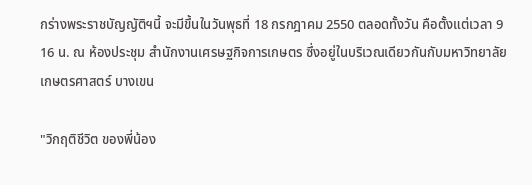กร่างพระราชบัญญัติฯนี้ จะมีขึ้นในวันพุธที่ 18 กรกฎาคม 2550 ตลอดทั้งวัน คือตั้งแต่เวลา 9 16 น. ณ ห้องประชุม สำนักงานเศรษฐกิจการเกษตร ซึ่งอยู่ในบริเวณเดียวกันกับมหาวิทยาลัยเกษตรศาสตร์ บางเขน

"วิกฤติชีวิต ของพี่น้อง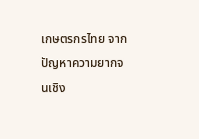เกษตรกรไทย จากปัญหาความยากจนเชิง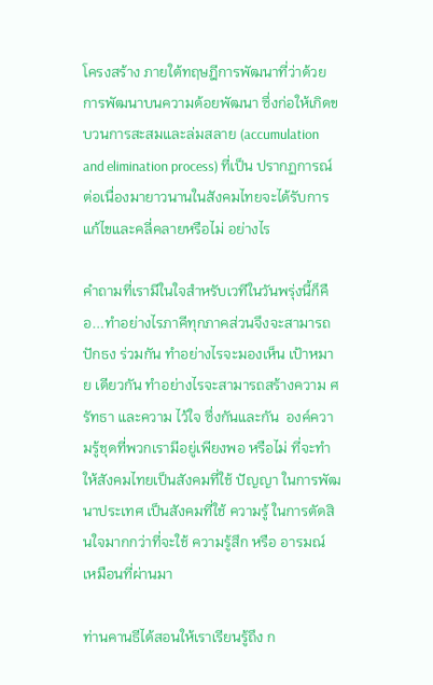โครงสร้าง ภายใต้ทฤษฎีการพัฒนาที่ว่าด้วย การพัฒนาบนความด้อยพัฒนา ซึ่งก่อให้เกิดขบวนการสะสมและล่มสลาย (accumulation and elimination process) ที่เป็น ปรากฏการณ์ ต่อเนื่องมายาวนานในสังคมไทยจะได้รับการแก้ไขและคลี่คลายหรือไม่ อย่างไร

คำถามที่เรามีในใจสำหรับเวทีในวันพรุ่งนี้ก็คือ...ทำอย่างไรภาคีทุกภาคส่วนจึงจะสามารถ ปักธง ร่วมกัน ทำอย่างไรจะมองเห็น เป้าหมาย เดียวกัน ทำอย่างไรจะสามารถสร้างความ ศรัทธา และความ ไว้ใจ ซึ่งกันและกัน  องค์ความรู้ชุดที่พวกเรามีอยู่เพียงพอ หรือไม่ ที่จะทำให้สังคมไทยเป็นสังคมที่ใช้ ปัญญา ในการพัฒนาประเทศ เป็นสังคมที่ใช้ ความรู้ ในการตัดสินใจมากกว่าที่จะใช้ ความรู้สึก หรือ อารมณ์ เหมือนที่ผ่านมา

ท่านคานธีได้สอนให้เราเรียนรู้ถึง ก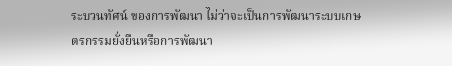ระบวนทัศน์ ของการพัฒนา ไม่ว่าจะเป็นการพัฒนาระบบเกษตรกรรมยั่งยืนหรือการพัฒนา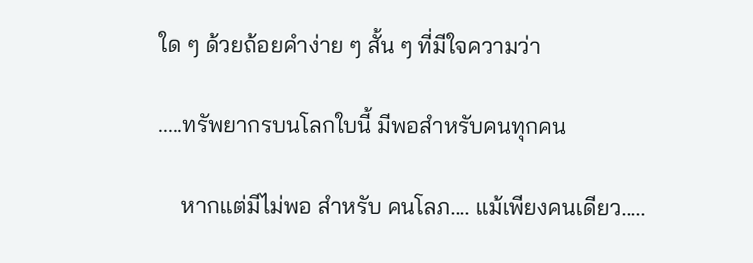ใด ๆ ด้วยถ้อยคำง่าย ๆ สั้น ๆ ที่มีใจความว่า

.....ทรัพยากรบนโลกใบนี้ มีพอสำหรับคนทุกคน

    หากแต่มีไม่พอ สำหรับ คนโลภ.... แม้เพียงคนเดียว.....